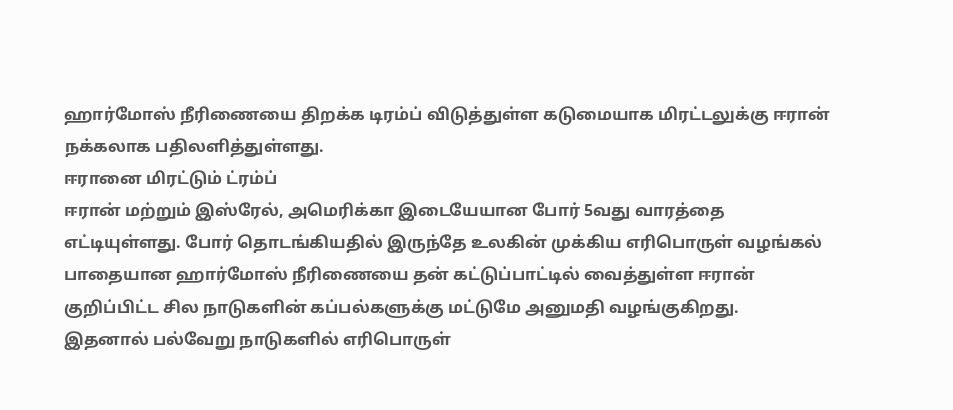ஹார்மோஸ் நீரிணையை திறக்க டிரம்ப் விடுத்துள்ள கடுமையாக மிரட்டலுக்கு ஈரான் நக்கலாக பதிலளித்துள்ளது.
ஈரானை மிரட்டும் ட்ரம்ப்
ஈரான் மற்றும் இஸ்ரேல், அமெரிக்கா இடையேயான போர் 5வது வாரத்தை எட்டியுள்ளது. போர் தொடங்கியதில் இருந்தே உலகின் முக்கிய எரிபொருள் வழங்கல் பாதையான ஹார்மோஸ் நீரிணையை தன் கட்டுப்பாட்டில் வைத்துள்ள ஈரான் குறிப்பிட்ட சில நாடுகளின் கப்பல்களுக்கு மட்டுமே அனுமதி வழங்குகிறது.
இதனால் பல்வேறு நாடுகளில் எரிபொருள்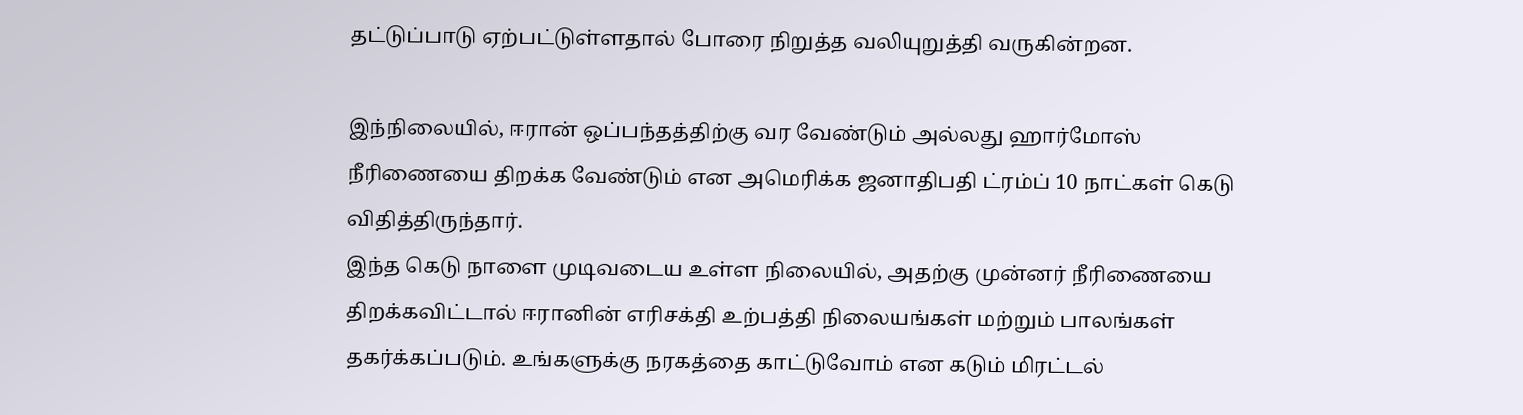தட்டுப்பாடு ஏற்பட்டுள்ளதால் போரை நிறுத்த வலியுறுத்தி வருகின்றன.

இந்நிலையில், ஈரான் ஒப்பந்தத்திற்கு வர வேண்டும் அல்லது ஹார்மோஸ் நீரிணையை திறக்க வேண்டும் என அமெரிக்க ஜனாதிபதி ட்ரம்ப் 10 நாட்கள் கெடு விதித்திருந்தார்.
இந்த கெடு நாளை முடிவடைய உள்ள நிலையில், அதற்கு முன்னர் நீரிணையை திறக்கவிட்டால் ஈரானின் எரிசக்தி உற்பத்தி நிலையங்கள் மற்றும் பாலங்கள் தகர்க்கப்படும். உங்களுக்கு நரகத்தை காட்டுவோம் என கடும் மிரட்டல்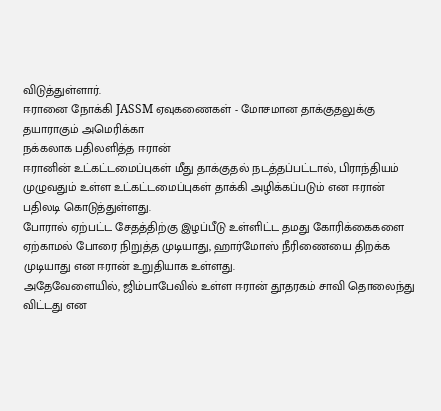விடுத்துள்ளார்.
ஈரானை நோக்கி JASSM ஏவுகணைகள் - மோசமான தாக்குதலுக்கு தயாராகும் அமெரிக்கா
நக்கலாக பதிலளித்த ஈரான்
ஈரானின் உட்கட்டமைப்புகள் மீது தாக்குதல் நடத்தப்பட்டால், பிராந்தியம் முழுவதும் உள்ள உட்கட்டமைப்புகள் தாக்கி அழிக்கப்படும் என ஈரான் பதிலடி கொடுத்துள்ளது.
போரால் ஏற்பட்ட சேதத்திற்கு இழப்பீடு உள்ளிட்ட தமது கோரிக்கைகளை ஏற்காமல் போரை நிறுத்த முடியாது, ஹார்மோஸ் நீரிணையை திறக்க முடியாது என ஈரான் உறுதியாக உள்ளது.
அதேவேளையில், ஜிம்பாபேவில் உள்ள ஈரான் தூதரகம் சாவி தொலைந்து விட்டது என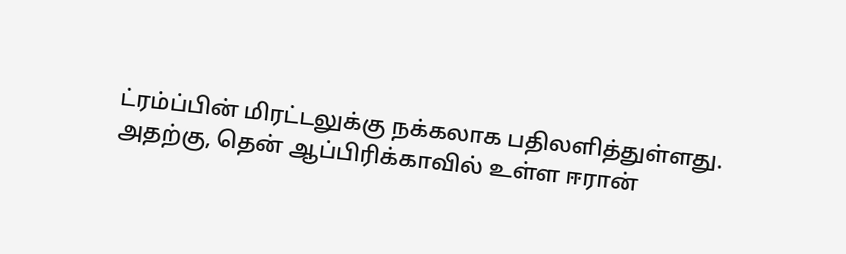ட்ரம்ப்பின் மிரட்டலுக்கு நக்கலாக பதிலளித்துள்ளது.
அதற்கு, தென் ஆப்பிரிக்காவில் உள்ள ஈரான்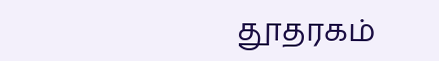தூதரகம்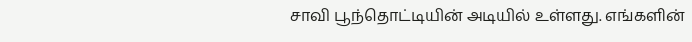சாவி பூந்தொட்டியின் அடியில் உள்ளது. எங்களின்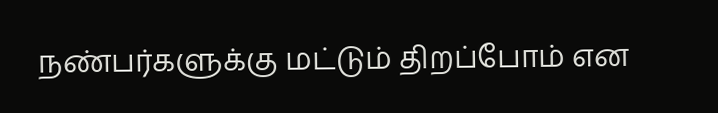நண்பர்களுக்கு மட்டும் திறப்போம் என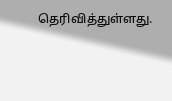தெரிவித்துள்ளது.